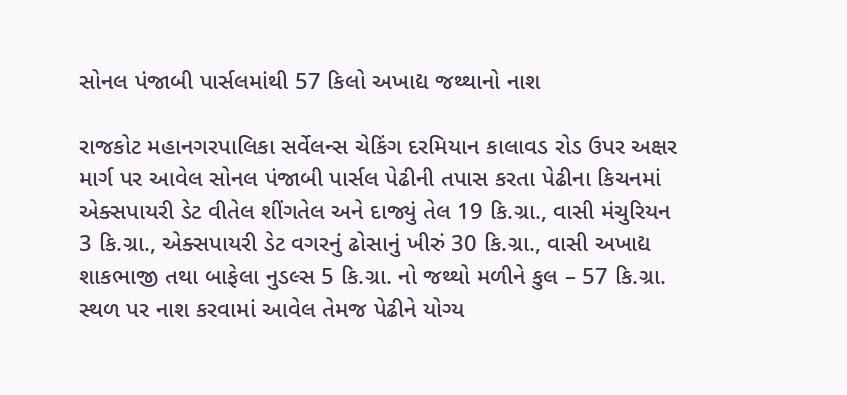સોનલ પંજાબી પાર્સલમાંથી 57 કિલો અખાદ્ય જથ્થાનો નાશ

રાજકોટ મહાનગરપાલિકા સર્વેલન્સ ચેકિંગ દરમિયાન કાલાવડ રોડ ઉપર અક્ષર માર્ગ પર આવેલ સોનલ પંજાબી પાર્સલ પેઢીની તપાસ કરતા પેઢીના કિચનમાં એક્સપાયરી ડેટ વીતેલ શીંગતેલ અને દાજ્યું તેલ 19 કિ.ગ્રા., વાસી મંચુરિયન 3 કિ.ગ્રા., એક્સપાયરી ડેટ વગરનું ઢોસાનું ખીરું 30 કિ.ગ્રા., વાસી અખાદ્ય શાકભાજી તથા બાફેલા નુડલ્સ 5 કિ.ગ્રા. નો જથ્થો મળીને કુલ – 57 કિ.ગ્રા. સ્થળ પર નાશ કરવામાં આવેલ તેમજ પેઢીને યોગ્ય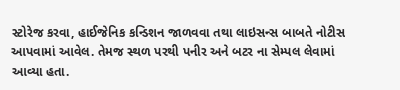સ્ટોરેજ કરવા, હાઈજેનિક કન્ડિશન જાળવવા તથા લાઇસન્સ બાબતે નોટીસ આપવામાં આવેલ. તેમજ સ્થળ પરથી પનીર અને બટર ના સેમ્પલ લેવામાં આવ્યા હતા.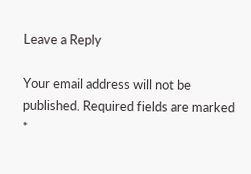Leave a Reply

Your email address will not be published. Required fields are marked *